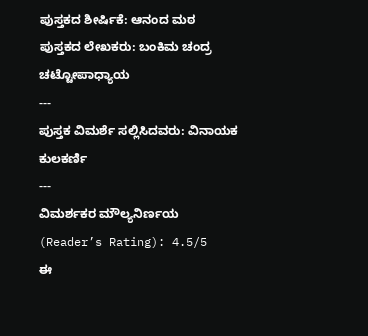ಪುಸ್ತಕದ ಶೀರ್ಷಿಕೆ: ಆನಂದ ಮಠ
ಪುಸ್ತಕದ ಲೇಖಕರು: ಬಂಕಿಮ ಚಂದ್ರ ಚಟ್ಟೋಪಾಧ್ಯಾಯ
---
ಪುಸ್ತಕ ವಿಮರ್ಶೆ ಸಲ್ಲಿಸಿದವರು: ವಿನಾಯಕ ಕುಲಕರ್ಣಿ
---
ವಿಮರ್ಶಕರ ಮೌಲ್ಯನಿರ್ಣಯ (Reader’s Rating): 4.5/5
ಈ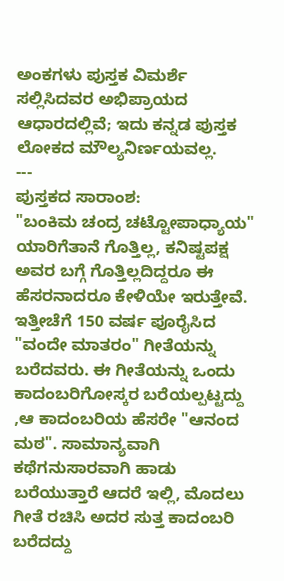ಅಂಕಗಳು ಪುಸ್ತಕ ವಿಮರ್ಶೆ ಸಲ್ಲಿಸಿದವರ ಅಭಿಪ್ರಾಯದ ಆಧಾರದಲ್ಲಿವೆ; ಇದು ಕನ್ನಡ ಪುಸ್ತಕ ಲೋಕದ ಮೌಲ್ಯನಿರ್ಣಯವಲ್ಲ.
---
ಪುಸ್ತಕದ ಸಾರಾಂಶ:
"ಬಂಕಿಮ ಚಂದ್ರ ಚಟ್ಟೋಪಾಧ್ಯಾಯ" ಯಾರಿಗೆತಾನೆ ಗೊತ್ತಿಲ್ಲ, ಕನಿಷ್ಟಪಕ್ಷ ಅವರ ಬಗ್ಗೆ ಗೊತ್ತಿಲ್ಲದಿದ್ದರೂ ಈ ಹೆಸರನಾದರೂ ಕೇಳಿಯೇ ಇರುತ್ತೇವೆ. ಇತ್ತೀಚೆಗೆ 150 ವರ್ಷ ಪೂರೈಸಿದ "ವಂದೇ ಮಾತರಂ" ಗೀತೆಯನ್ನು ಬರೆದವರು. ಈ ಗೀತೆಯನ್ನು ಒಂದು ಕಾದಂಬರಿಗೋಸ್ಕರ ಬರೆಯಲ್ಪಟ್ಟದ್ದು ,ಆ ಕಾದಂಬರಿಯ ಹೆಸರೇ "ಆನಂದ ಮಠ". ಸಾಮಾನ್ಯವಾಗಿ ಕಥೆಗನುಸಾರವಾಗಿ ಹಾಡು ಬರೆಯುತ್ತಾರೆ ಆದರೆ ಇಲ್ಲಿ, ಮೊದಲು ಗೀತೆ ರಚಿಸಿ ಅದರ ಸುತ್ತ ಕಾದಂಬರಿ ಬರೆದದ್ದು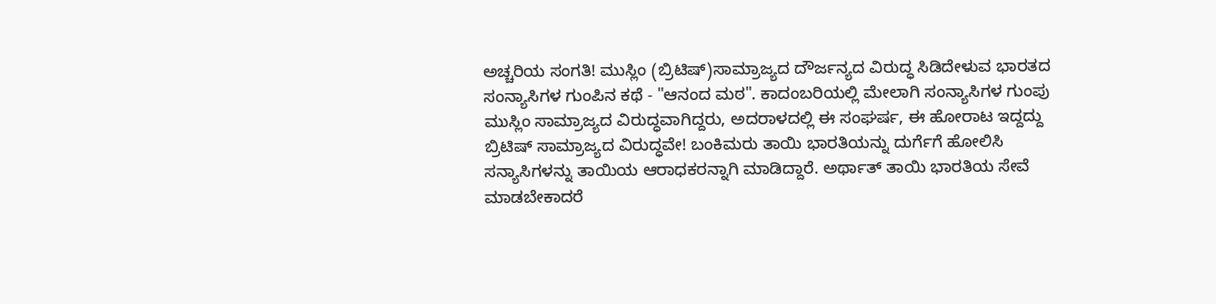ಅಚ್ಚರಿಯ ಸಂಗತಿ! ಮುಸ್ಲಿಂ (ಬ್ರಿಟಿಷ್)ಸಾಮ್ರಾಜ್ಯದ ದೌರ್ಜನ್ಯದ ವಿರುದ್ಧ ಸಿಡಿದೇಳುವ ಭಾರತದ ಸಂನ್ಯಾಸಿಗಳ ಗುಂಪಿನ ಕಥೆ - "ಆನಂದ ಮಠ". ಕಾದಂಬರಿಯಲ್ಲಿ ಮೇಲಾಗಿ ಸಂನ್ಯಾಸಿಗಳ ಗುಂಪು ಮುಸ್ಲಿಂ ಸಾಮ್ರಾಜ್ಯದ ವಿರುದ್ಧವಾಗಿದ್ದರು, ಅದರಾಳದಲ್ಲಿ ಈ ಸಂಘರ್ಷ, ಈ ಹೋರಾಟ ಇದ್ದದ್ದು ಬ್ರಿಟಿಷ್ ಸಾಮ್ರಾಜ್ಯದ ವಿರುದ್ಧವೇ! ಬಂಕಿಮರು ತಾಯಿ ಭಾರತಿಯನ್ನು ದುರ್ಗೆಗೆ ಹೋಲಿಸಿ ಸನ್ಯಾಸಿಗಳನ್ನು ತಾಯಿಯ ಆರಾಧಕರನ್ನಾಗಿ ಮಾಡಿದ್ದಾರೆ. ಅರ್ಥಾತ್ ತಾಯಿ ಭಾರತಿಯ ಸೇವೆ ಮಾಡಬೇಕಾದರೆ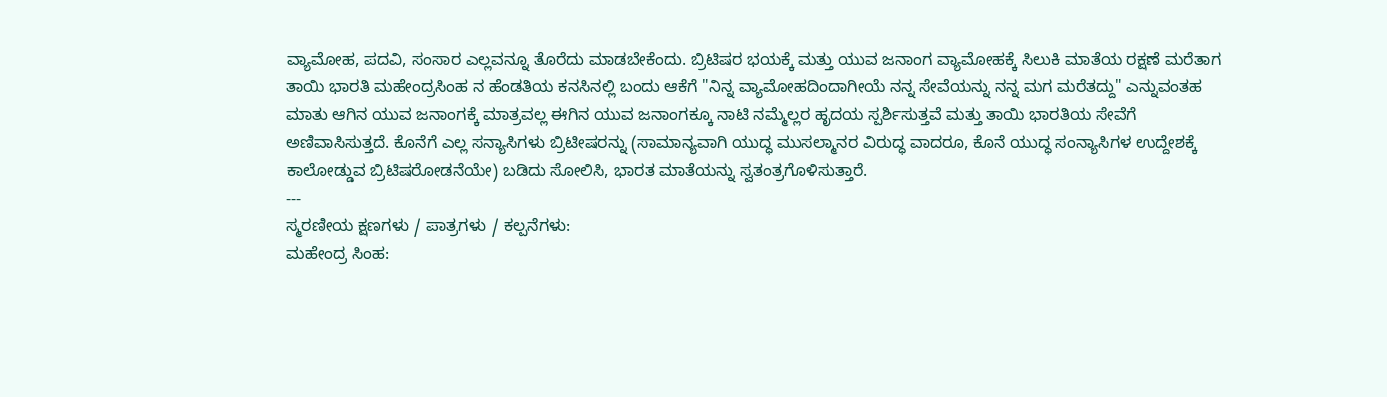ವ್ಯಾಮೋಹ, ಪದವಿ, ಸಂಸಾರ ಎಲ್ಲವನ್ನೂ ತೊರೆದು ಮಾಡಬೇಕೆಂದು. ಬ್ರಿಟಿಷರ ಭಯಕ್ಕೆ ಮತ್ತು ಯುವ ಜನಾಂಗ ವ್ಯಾಮೋಹಕ್ಕೆ ಸಿಲುಕಿ ಮಾತೆಯ ರಕ್ಷಣೆ ಮರೆತಾಗ ತಾಯಿ ಭಾರತಿ ಮಹೇಂದ್ರಸಿಂಹ ನ ಹೆಂಡತಿಯ ಕನಸಿನಲ್ಲಿ ಬಂದು ಆಕೆಗೆ "ನಿನ್ನ ವ್ಯಾಮೋಹದಿಂದಾಗೀಯೆ ನನ್ನ ಸೇವೆಯನ್ನು ನನ್ನ ಮಗ ಮರೆತದ್ದು" ಎನ್ನುವಂತಹ ಮಾತು ಆಗಿನ ಯುವ ಜನಾಂಗಕ್ಕೆ ಮಾತ್ರವಲ್ಲ ಈಗಿನ ಯುವ ಜನಾಂಗಕ್ಕೂ ನಾಟಿ ನಮ್ಮೆಲ್ಲರ ಹೃದಯ ಸ್ಪರ್ಶಿಸುತ್ತವೆ ಮತ್ತು ತಾಯಿ ಭಾರತಿಯ ಸೇವೆಗೆ ಅಣಿವಾಸಿಸುತ್ತದೆ. ಕೊನೆಗೆ ಎಲ್ಲ ಸನ್ಯಾಸಿಗಳು ಬ್ರಿಟೀಷರನ್ನು (ಸಾಮಾನ್ಯವಾಗಿ ಯುದ್ಧ ಮುಸಲ್ಮಾನರ ವಿರುದ್ಧ ವಾದರೂ, ಕೊನೆ ಯುದ್ಧ ಸಂನ್ಯಾಸಿಗಳ ಉದ್ದೇಶಕ್ಕೆ ಕಾಲೋಡ್ಡುವ ಬ್ರಿಟಿಷರೋಡನೆಯೇ) ಬಡಿದು ಸೋಲಿಸಿ, ಭಾರತ ಮಾತೆಯನ್ನು ಸ್ವತಂತ್ರಗೊಳಿಸುತ್ತಾರೆ.
---
ಸ್ಮರಣೀಯ ಕ್ಷಣಗಳು / ಪಾತ್ರಗಳು / ಕಲ್ಪನೆಗಳು:
ಮಹೇಂದ್ರ ಸಿಂಹ: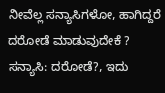ನೀವೆಲ್ಲ ಸನ್ಯಾಸಿಗಳೋ, ಹಾಗಿದ್ದರೆ ದರೋಡೆ ಮಾಡುವುದೇಕೆ ? ಸನ್ಯಾಸಿ: ದರೋಡೆ?, ಇದು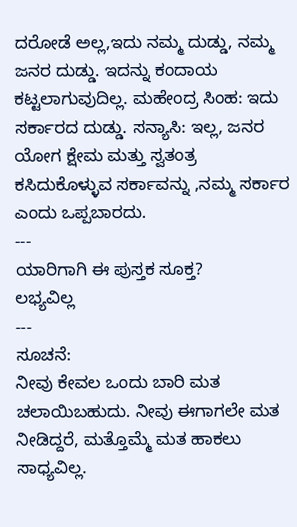ದರೋಡೆ ಅಲ್ಲ,ಇದು ನಮ್ಮ ದುಡ್ಡು, ನಮ್ಮ ಜನರ ದುಡ್ಡು. ಇದನ್ನು ಕಂದಾಯ ಕಟ್ಟಲಾಗುವುದಿಲ್ಲ. ಮಹೇಂದ್ರ ಸಿಂಹ: ಇದು ಸರ್ಕಾರದ ದುಡ್ಡು. ಸನ್ಯಾಸಿ: ಇಲ್ಲ, ಜನರ ಯೋಗ ಕ್ಷೇಮ ಮತ್ತು ಸ್ವತಂತ್ರ ಕಸಿದುಕೊಳ್ಳುವ ಸರ್ಕಾವನ್ನು ,ನಮ್ಮ ಸರ್ಕಾರ ಎಂದು ಒಪ್ಪಬಾರದು.
---
ಯಾರಿಗಾಗಿ ಈ ಪುಸ್ತಕ ಸೂಕ್ತ?
ಲಭ್ಯವಿಲ್ಲ
---
ಸೂಚನೆ:
ನೀವು ಕೇವಲ ಒಂದು ಬಾರಿ ಮತ ಚಲಾಯಿಬಹುದು. ನೀವು ಈಗಾಗಲೇ ಮತ ನೀಡಿದ್ದರೆ, ಮತ್ತೊಮ್ಮೆ ಮತ ಹಾಕಲು ಸಾಧ್ಯವಿಲ್ಲ.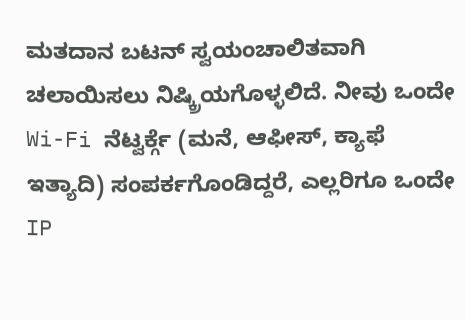ಮತದಾನ ಬಟನ್ ಸ್ವಯಂಚಾಲಿತವಾಗಿ ಚಲಾಯಿಸಲು ನಿಷ್ಕ್ರಿಯಗೊಳ್ಳಲಿದೆ. ನೀವು ಒಂದೇ Wi-Fi ನೆಟ್ವರ್ಕ್ಗೆ (ಮನೆ, ಆಫೀಸ್, ಕ್ಯಾಫೆ ಇತ್ಯಾದಿ) ಸಂಪರ್ಕಗೊಂಡಿದ್ದರೆ, ಎಲ್ಲರಿಗೂ ಒಂದೇ IP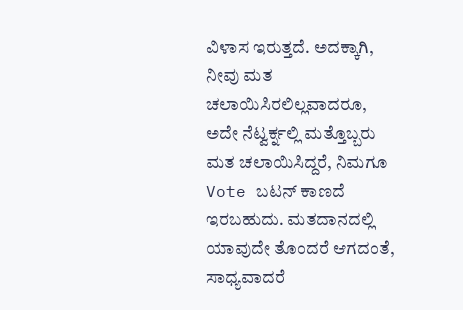ವಿಳಾಸ ಇರುತ್ತದೆ. ಅದಕ್ಕಾಗಿ, ನೀವು ಮತ ಚಲಾಯಿಸಿರಲಿಲ್ಲವಾದರೂ, ಅದೇ ನೆಟ್ವರ್ಕ್ನಲ್ಲಿ ಮತ್ತೊಬ್ಬರು ಮತ ಚಲಾಯಿಸಿದ್ದರೆ, ನಿಮಗೂ Vote ಬಟನ್ ಕಾಣದೆ ಇರಬಹುದು. ಮತದಾನದಲ್ಲಿ ಯಾವುದೇ ತೊಂದರೆ ಆಗದಂತೆ, ಸಾಧ್ಯವಾದರೆ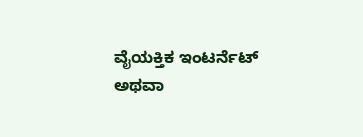ವೈಯಕ್ತಿಕ ಇಂಟರ್ನೆಟ್ ಅಥವಾ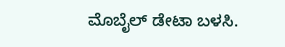ಮೊಬೈಲ್ ಡೇಟಾ ಬಳಸಿ.